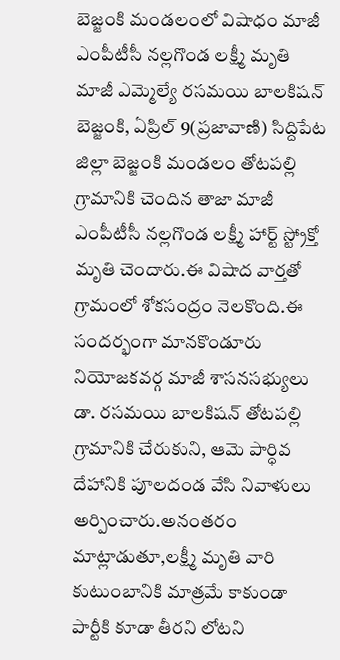బెజ్జంకి మండలంలో విషాధం మాజీ ఎంపీటీసీ నల్లగొండ లక్ష్మీ మృతి
మాజీ ఎమ్మెల్యే రసమయి బాలకిషన్ బెజ్జంకి, ఏప్రిల్ 9(ప్రజావాణి) సిద్దిపేట జిల్లా బెజ్జంకి మండలం తోటపల్లి గ్రామానికి చెందిన తాజా మాజీ ఎంపీటీసీ నల్లగొండ లక్ష్మీ హార్ట్ స్ట్రోక్తో మృతి చెందారు.ఈ విషాద వార్తతో గ్రామంలో శోకసంద్రం నెలకొంది.ఈ సందర్భంగా మానకొండూరు నియోజకవర్గ మాజీ శాసనసభ్యులు డా. రసమయి బాలకిషన్ తోటపల్లి గ్రామానికి చేరుకుని, ఆమె పార్ధివ దేహానికి పూలదండ వేసి నివాళులు అర్పించారు.అనంతరం మాట్లాడుతూ,లక్ష్మీ మృతి వారి కుటుంబానికి మాత్రమే కాకుండా పార్టీకి కూడా తీరని లోటని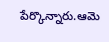పేర్కొన్నారు.ఆమె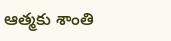ఆత్మకు శాంతి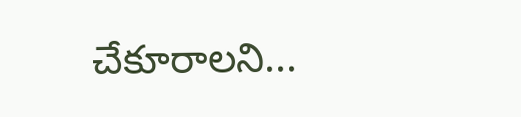చేకూరాలని...